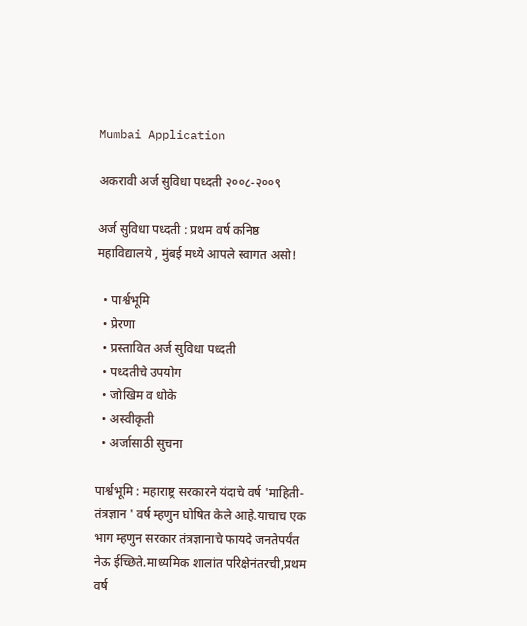Mumbai Application

अकरावी अर्ज सुविधा पध्दती २००८-२००९

अर्ज सुविधा पध्दती : प्रथम वर्ष कनिष्ठ महाविद्यालये , मुंबई मध्ये आपले स्वागत असो!

  • पार्श्वभूमि
  • प्रेरणा
  • प्रस्तावित अर्ज सुविधा पध्दती
  • पध्दतीचे उपयोग
  • जोखिम व धोके
  • अस्वीकृती
  • अर्जासाठी सुचना

पार्श्वभूमि : महाराष्ट्र सरकारने यंदाचे वर्ष 'माहिती-तंत्रज्ञान ' वर्ष म्हणुन घोषित केले आहे.याचाच एक भाग म्हणुन सरकार तंत्रज्ञानाचे फायदे जनतेपर्यंत नेऊ ईच्छिते.माध्यमिक शालांत परिक्षेनंतरची,प्रथम वर्ष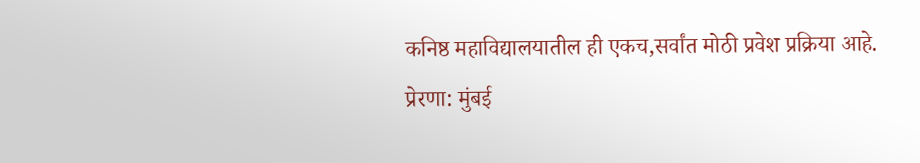कनिष्ठ महाविद्यालयातील ही एकच,सर्वांत मोठी प्रवेश प्रक्रिया आहे.
प्रेरणा: मुंबई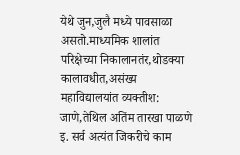येथे जुन,जुलै मध्ये पावसाळा असतो.माध्यमिक शालांत परिक्षेच्या निकालानतंर,थोडक्या कालावधीत,असंख्य महाविद्यालयांत व्यक्तीश: जाणे,तेथिल अतिंम तारखा पाळणे इ. सर्व अत्यंत जिकरीचे काम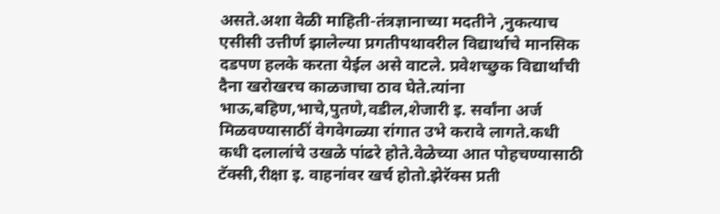असते.अशा वेळी माहिती-तंत्रज्ञानाच्या मदतीने ,नुकत्याच एसीसी उत्तीर्ण झालेल्या प्रगतीपथावरील विद्यार्थाचे मानसिक दडपण हलके करता येईल असे वाटले. प्रवेशच्छुक विद्यार्थांची दैना खरोखरच काळजाचा ठाव घेते.त्यांना भाऊ,बहिण,भाचे,पुतणे,वडील,शेजारी इ. सर्वांना अर्ज मिळवण्यासाठीं वेगवेगळ्या रांगात उभे करावे लागते.कधी कधी दलालांचे उखळे पांढरे होते.वेळेच्या आत पोहचण्यासाठी टॅक्सी,रीक्षा इ. वाहनांवर खर्च होतो.झेरॅक्स प्रती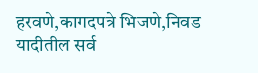हरवणे,कागदपत्रे भिजणे,निवड यादीतील सर्व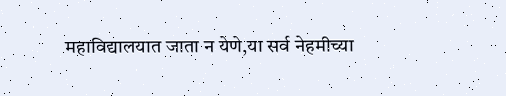महाविद्यालयात जाता न येणे,या सर्व नेहमीच्या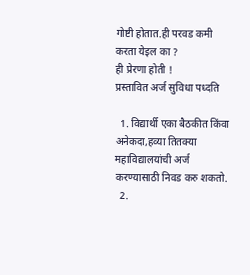गोष्टी होतात.ही परवड कमी करता येइल का ?
ही प्रेरणा होती !
प्रस्तावित अर्ज सुविधा पध्दति

  1. विद्यार्थी एका बैठकीत किंवा अनेकदा,हव्या तितक्या महाविद्यालयांची अर्ज करण्यासाठी निवड करु शकतो.
  2.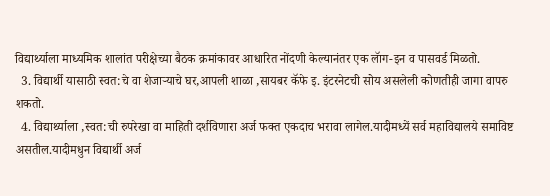विद्यार्थ्याला माध्यमिक शालांत परीक्षेच्या बैठक क्रमांकावर आधारित नोंदणी केल्यानंतर एक लॅाग-इन व पासवर्ड मिळतो.
  3. विद्यार्थी यासाठी स्वत:चे वा शेजाऱ्याचे घर,आपली शाळा ,सायबर कॅफे इ. इंटरनेटची सोय असलेली कोणतीही जागा वापरु शकतो.
  4. विद्यार्थ्याला ,स्वत:ची रुपरेखा वा माहिती दर्शविणारा अर्ज फक्त एकदाच भरावा लागेल.यादीमध्यें सर्व महाविद्यालये समाविष्ट असतील.यादीमधुन विद्यार्थी अर्ज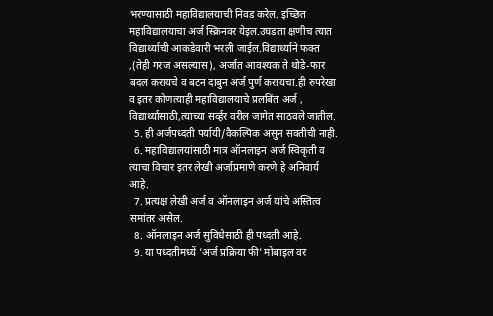भरण्यासाठी महाविद्यालयाची निवड करेल. इच्छित महाविद्यालयाचा अर्ज स्क्रिनवर येइल.उघडता क्षणीच त्यात विद्यार्थ्याची आकडेवारी भरली जाईल.विद्यार्थ्याने फक्त ,(तेही गरज असल्यास), अर्जात आवश्यक ते थोडे-फार बदल करायचे व बटन दाबुन अर्ज पुर्ण करायचा.ही रुपरेखा व इतर कोणत्याही महाविद्यालयाचे प्रलबिंत अर्ज , विद्यार्थ्यासाठी,त्याच्या सर्व्हर वरील जागेत साठवले जातील.
  5. ही अर्जपध्दती पर्यायी/वैकल्पिक असुन सक्तीची नाही.
  6. महाविद्यालयांसाठी मात्र ऑनलाइन अर्ज स्विकृती व त्याचा विचार इतर लेखी अर्जाप्रमाणे करणे हे अनिवार्य आहे.
  7. प्रत्यक्ष लेखी अर्ज व ऑनलाइन अर्ज यांचे अस्तित्व समांतर असेल.
  8. ऑनलाइन अर्ज सुविधेसाठी ही पध्दती आहे.
  9. या पध्दतीमध्यें 'अर्ज प्रक्रिया फी' मोबाइल वर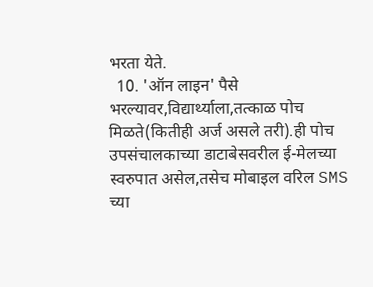भरता येते.
  10. 'ऑन लाइन' पैसे भरल्यावर,विद्यार्थ्याला,तत्काळ पोच मिळते(कितीही अर्ज असले तरी).ही पोच उपसंचालकाच्या डाटाबेसवरील ई-मेलच्या स्वरुपात असेल,तसेच मोबाइल वरिल SMS च्या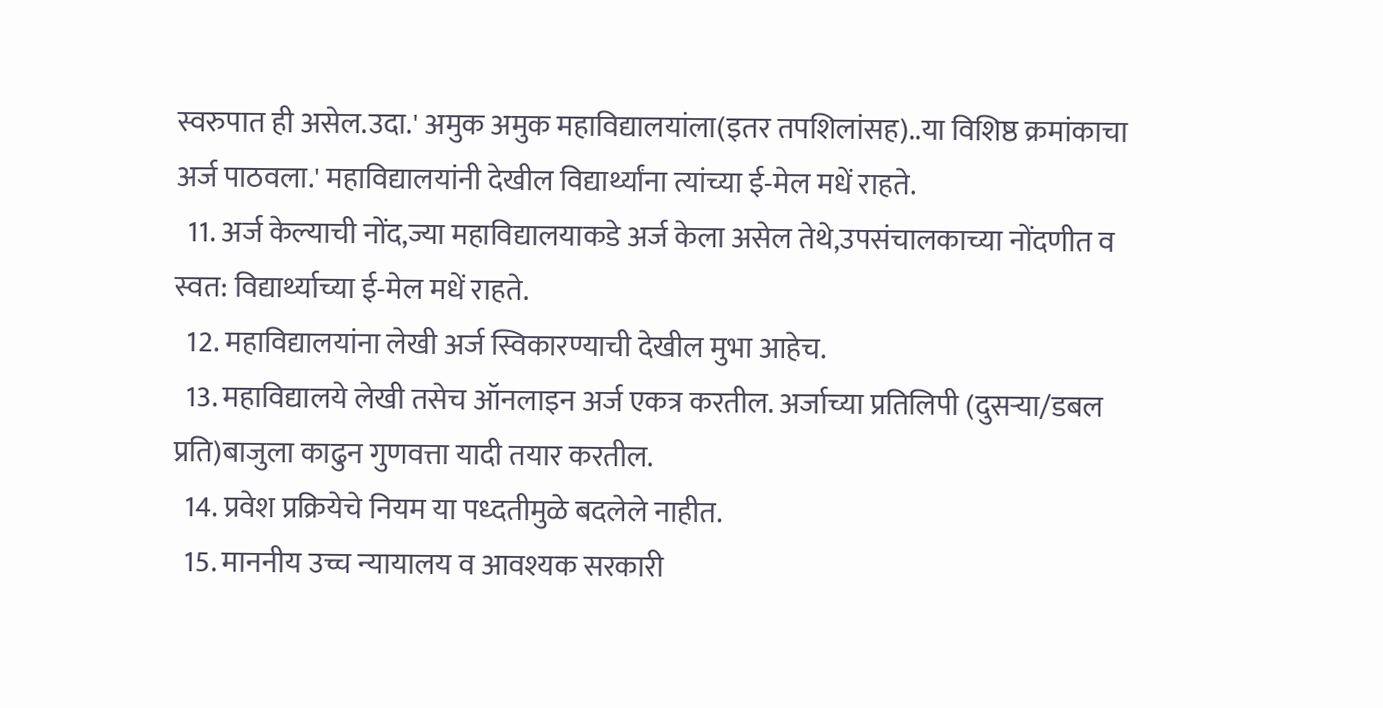स्वरुपात ही असेल.उदा.' अमुक अमुक महाविद्यालयांला(इतर तपशिलांसह)..या विशिष्ठ क्रमांकाचा अर्ज पाठवला.' महाविद्यालयांनी देखील विद्यार्थ्यांना त्यांच्या ई-मेल मधें राहते.
  11. अर्ज केल्याची नोंद,ज्या महाविद्यालयाकडे अर्ज केला असेल तेथे,उपसंचालकाच्या नोंदणीत व स्वत: विद्यार्थ्याच्या ई-मेल मधें राहते.
  12. महाविद्यालयांना लेखी अर्ज स्विकारण्याची देखील मुभा आहेच.
  13. महाविद्यालये लेखी तसेच ऑनलाइन अर्ज एकत्र करतील. अर्जाच्या प्रतिलिपी (दुसऱ्या/डबल प्रति)बाजुला काढुन गुणवत्ता यादी तयार करतील.
  14. प्रवेश प्रक्रियेचे नियम या पध्दतीमुळे बदलेले नाहीत.
  15. माननीय उच्च न्यायालय व आवश्यक सरकारी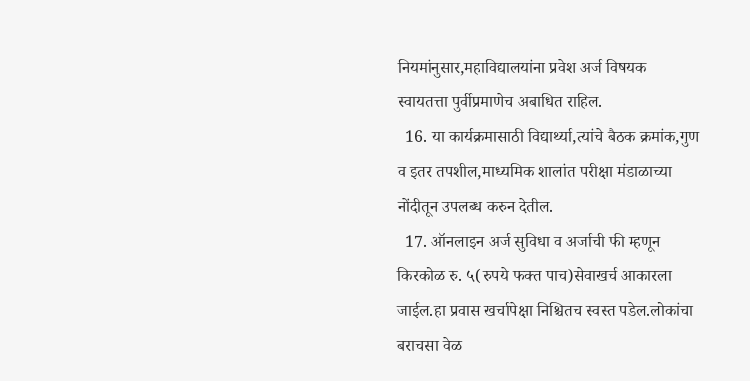नियमांनुसार,महाविद्यालयांना प्रवेश अर्ज विषयक स्वायतत्ता पुर्वीप्रमाणेच अबाधित राहिल.
  16. या कार्यक्रमासाठी विद्यार्थ्या,त्यांचे बैठक क्रमांक,गुण व इतर तपशील,माध्यमिक शालांत परीक्षा मंडाळाच्या नोंदीतून उपलब्ध करुन देतील.
  17. ऑनलाइन अर्ज सुविधा व अर्जाची फी म्हणून किरकोळ रु. ५(रुपये फक्त पाच)सेवाखर्च आकारला जाईल.हा प्रवास खर्चापेक्षा निश्चितच स्वस्त पडेल.लोकांचा बराचसा वेळ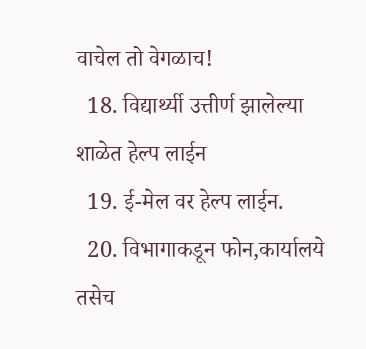वाचेल तो वेगळाच!
  18. विद्यार्थ्यी उत्तीर्ण झालेल्या शाळेत हेल्प लाईन
  19. ई-मेल वर हेल्प लाईन.
  20. विभागाकडून फोन,कार्यालये तसेच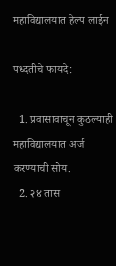महाविद्यालयात हेल्प लाईन

पध्दतीचे फायदे:

  1. प्रवासावाचून कुठल्याही महाविद्यालयात अर्ज करण्याची सोय.
  2. २४ तास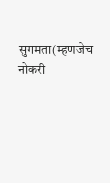सुगमता(म्हणजेच नोकरी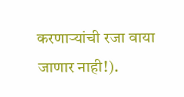करणाऱ्यांची रजा वाया जाणार नाही!).